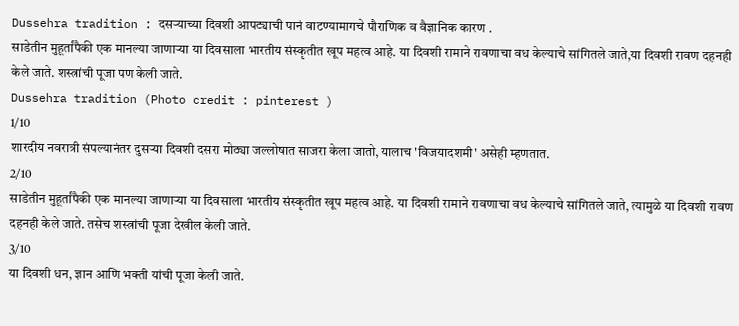Dussehra tradition : दसऱ्याच्या दिवशी आपट्याची पानं वाटण्यामागचे पौराणिक व वैज्ञानिक कारण .
साडेतीन मुहूर्तांपैकी एक मानल्या जाणाऱ्या या दिवसाला भारतीय संस्कृतीत खूप महत्व आहे. या दिवशी रामाने रावणाचा वध केल्याचे सांगितले जाते,या दिवशी रावण दहनही केले जाते. शस्त्रांची पूजा पण केली जाते.
Dussehra tradition (Photo credit : pinterest )
1/10
शारदीय नवरात्री संपल्यानंतर दुसऱ्या दिवशी दसरा मोठ्या जल्लोषात साजरा केला जातो, यालाच 'विजयादशमी' असेही म्हणतात.
2/10
साडेतीन मुहूर्तांपैकी एक मानल्या जाणाऱ्या या दिवसाला भारतीय संस्कृतीत खूप महत्व आहे. या दिवशी रामाने रावणाचा वध केल्याचे सांगितले जाते, त्यामुळे या दिवशी रावण दहनही केले जाते. तसेच शस्त्रांची पूजा देखील केली जाते.
3/10
या दिवशी धन, ज्ञान आणि भक्ती यांची पूजा केली जाते.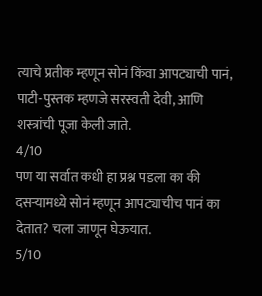त्याचे प्रतीक म्हणून सोनं किंवा आपट्याची पानं, पाटी-पुस्तक म्हणजे सरस्वती देवी, आणि शस्त्रांची पूजा केली जाते.
4/10
पण या सर्वात कधी हा प्रश्न पडला का की दसऱ्यामध्ये सोनं म्हणून आपट्याचीच पानं का देतात? चला जाणून घेऊयात.
5/10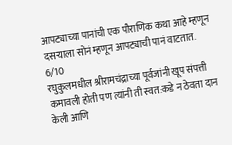आपट्याच्या पानांची एक पौराणिक कथा आहे म्हणून दसऱ्याला सोनं म्हणून आपट्याची पानं वाटतात.
6/10
रघुकुलमधील श्रीरामचंद्राच्या पूर्वजांनी खूप संपत्ती कमावली होती पण त्यांनी ती स्वत:कडे न ठेवता दान केली आणि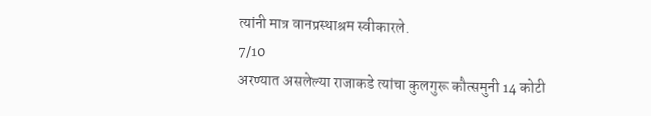त्यांनी मात्र वानप्रस्थाश्रम स्वीकारले.
7/10
अरण्यात असलेल्या राजाकडे त्यांचा कुलगुरू कौत्समुनी 14 कोटी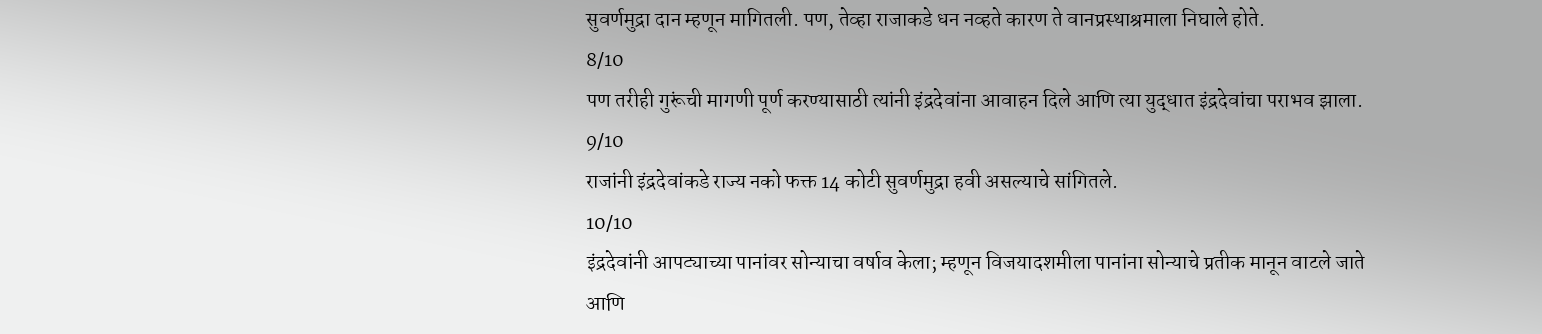सुवर्णमुद्रा दान म्हणून मागितली. पण, तेव्हा राजाकडे धन नव्हते कारण ते वानप्रस्थाश्रमाला निघाले होते.
8/10
पण तरीही गुरूंची मागणी पूर्ण करण्यासाठी त्यांनी इंद्रदेवांना आवाहन दिले आणि त्या युद्धात इंद्रदेवांचा पराभव झाला.
9/10
राजांनी इंद्रदेवांकडे राज्य नको फक्त 14 कोटी सुवर्णमुद्रा हवी असल्याचे सांगितले.
10/10
इंद्रदेवांनी आपट्याच्या पानांवर सोन्याचा वर्षाव केला; म्हणून विजयादशमीला पानांना सोन्याचे प्रतीक मानून वाटले जाते आणि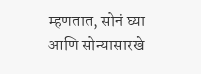म्हणतात, सोनं घ्या आणि सोन्यासारखे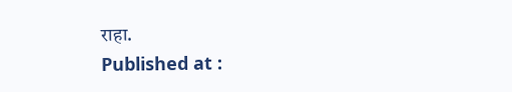राहा.
Published at :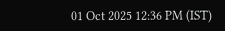01 Oct 2025 12:36 PM (IST)